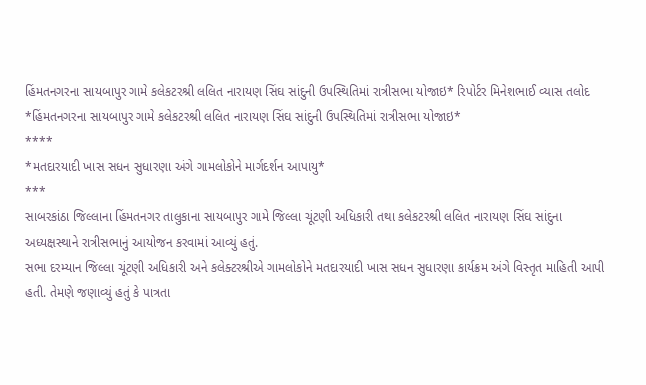હિંમતનગરના સાયબાપુર ગામે કલેકટરશ્રી લલિત નારાયણ સિંઘ સાંદુની ઉપસ્થિતિમાં રાત્રીસભા યોજાઇ* રિપોર્ટર મિનેશભાઈ વ્યાસ તલોદ
*હિંમતનગરના સાયબાપુર ગામે કલેકટરશ્રી લલિત નારાયણ સિંઘ સાંદુની ઉપસ્થિતિમાં રાત્રીસભા યોજાઇ*
****
*મતદારયાદી ખાસ સધન સુધારણા અંગે ગામલોકોને માર્ગદર્શન આપાયુ*
***
સાબરકાંઠા જિલ્લાના હિંમતનગર તાલુકાના સાયબાપુર ગામે જિલ્લા ચૂંટણી અધિકારી તથા કલેકટરશ્રી લલિત નારાયણ સિંઘ સાંદુના અધ્યક્ષસ્થાને રાત્રીસભાનું આયોજન કરવામાં આવ્યું હતું.
સભા દરમ્યાન જિલ્લા ચૂંટણી અધિકારી અને કલેક્ટરશ્રીએ ગામલોકોને મતદારયાદી ખાસ સધન સુધારણા કાર્યક્રમ અંગે વિસ્તૃત માહિતી આપી હતી. તેમણે જણાવ્યું હતું કે પાત્રતા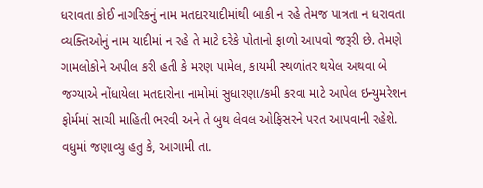ધરાવતા કોઈ નાગરિકનું નામ મતદારયાદીમાંથી બાકી ન રહે તેમજ પાત્રતા ન ધરાવતા વ્યક્તિઓનું નામ યાદીમાં ન રહે તે માટે દરેકે પોતાનો ફાળો આપવો જરૂરી છે. તેમણે ગામલોકોને અપીલ કરી હતી કે મરણ પામેલ, કાયમી સ્થળાંતર થયેલ અથવા બે જગ્યાએ નોંધાયેલા મતદારોના નામોમાં સુધારણા/કમી કરવા માટે આપેલ ઇન્યુમરેશન ફોર્મમાં સાચી માહિતી ભરવી અને તે બુથ લેવલ ઓફિસરને પરત આપવાની રહેશે.
વધુમાં જણાવ્યુ હતુ કે, આગામી તા.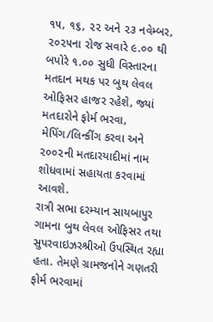૧૫, ૧૬, ૨૨ અને ૨૩ નવેમ્બર, ૨૦૨૫ના રોજ સવારે ૯.૦૦ થી બપોરે ૧.૦૦ સુધી વિસ્તારના મતદાન મથક પર બુથ લેવલ ઓફિસર હાજર રહેશે, જ્યાં મતદારોને ફોર્મ ભરવા, મેપિંગ/લિન્કીંગ કરવા અને ૨૦૦૨ની મતદારયાદીમાં નામ શોધવામાં સહાયતા કરવામાં આવશે.
રાત્રી સભા દરમ્યાન સાયબાપુર ગામના બુથ લેવલ ઓફિસર તથા સુપરવાઇઝરશ્રીઓ ઉપસ્થિત રહ્યા હતા. તેમણે ગ્રામજનોને ગણતરી ફોર્મ ભરવામાં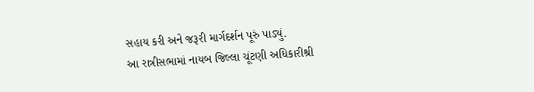સહાય કરી અને જરૂરી માર્ગદર્શન પૂરું પાડ્યું.
આ રાત્રીસભામાં નાયબ જિલ્લા ચૂંટણી અધિકારીશ્રી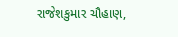રાજેશકુમાર ચૌહાણ,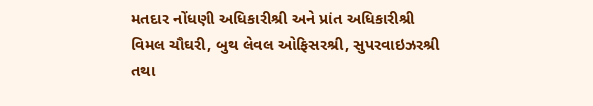મતદાર નોંધણી અધિકારીશ્રી અને પ્રાંત અધિકારીશ્રી વિમલ ચૌઘરી, બુથ લેવલ ઓફિસરશ્રી, સુપરવાઇઝરશ્રી તથા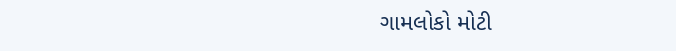ગામલોકો મોટી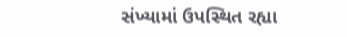સંખ્યામાં ઉપસ્થિત રહ્યા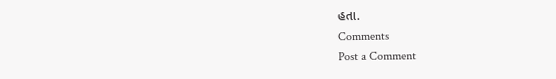હતા.
Comments
Post a Comment